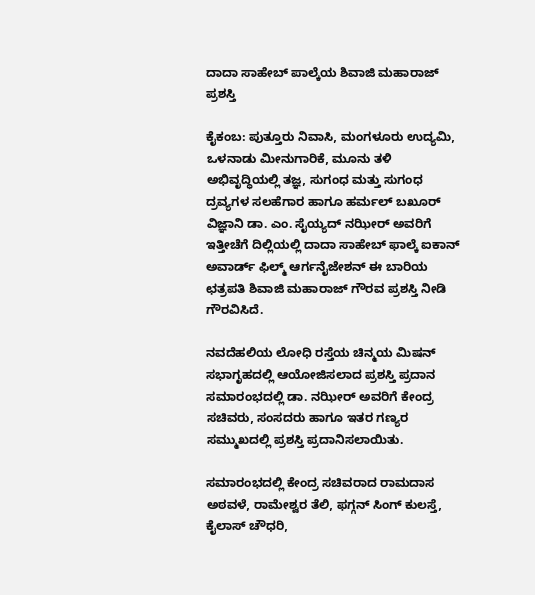ದಾದಾ ಸಾಹೇಬ್ ಪಾಲ್ಕೆಯ ಶಿವಾಜಿ ಮಹಾರಾಜ್ ಪ್ರಶಸ್ತಿ

ಕೈಕಂಬ: ಪುತ್ತೂರು ನಿವಾಸಿ, ಮಂಗಳೂರು ಉದ್ಯಮಿ, ಒಳನಾಡು ಮೀನುಗಾರಿಕೆ, ಮೂನು ತಳಿ ಅಭಿವೃದ್ಧಿಯಲ್ಲಿ ತಜ್ಞ, ಸುಗಂಧ ಮತ್ತು ಸುಗಂಧ ದ್ರವ್ಯಗಳ ಸಲಹೆಗಾರ ಹಾಗೂ ಹರ್ಮಲ್ ಬಖೂರ್ ವಿಜ್ಞಾನಿ ಡಾ. ಎಂ. ಸೈಯ್ಯದ್ ನಝೀರ್ ಅವರಿಗೆ ಇತ್ತೀಚೆಗೆ ದಿಲ್ಲಿಯಲ್ಲಿ ದಾದಾ ಸಾಹೇಬ್ ಫಾಲ್ಕೆ ಐಕಾನ್ ಅವಾರ್ಡ್ ಫಿಲ್ಮ್ ಆರ್ಗನೈಜೇಶನ್ ಈ ಬಾರಿಯ ಛತ್ರಪತಿ ಶಿವಾಜಿ ಮಹಾರಾಜ್ ಗೌರವ ಪ್ರಶಸ್ತಿ ನೀಡಿ ಗೌರವಿಸಿದೆ.

ನವದೆಹಲಿಯ ಲೋಧಿ ರಸ್ತೆಯ ಚಿನ್ಮಯ ಮಿಷನ್ ಸಭಾಗೃಹದಲ್ಲಿ ಆಯೋಜಿಸಲಾದ ಪ್ರಶಸ್ತಿ ಪ್ರದಾನ ಸಮಾರಂಭದಲ್ಲಿ ಡಾ. ನಝೀರ್ ಅವರಿಗೆ ಕೇಂದ್ರ ಸಚಿವರು, ಸಂಸದರು ಹಾಗೂ ಇತರ ಗಣ್ಯರ ಸಮ್ಮುಖದಲ್ಲಿ ಪ್ರಶಸ್ತಿ ಪ್ರದಾನಿಸಲಾಯಿತು.

ಸಮಾರಂಭದಲ್ಲಿ ಕೇಂದ್ರ ಸಚಿವರಾದ ರಾಮದಾಸ ಅಠವಳೆ, ರಾಮೇಶ್ವರ ತೆಲಿ, ಫಗ್ಗನ್ ಸಿಂಗ್ ಕುಲಸ್ತೆ, ಕೈಲಾಸ್ ಚೌಧರಿ,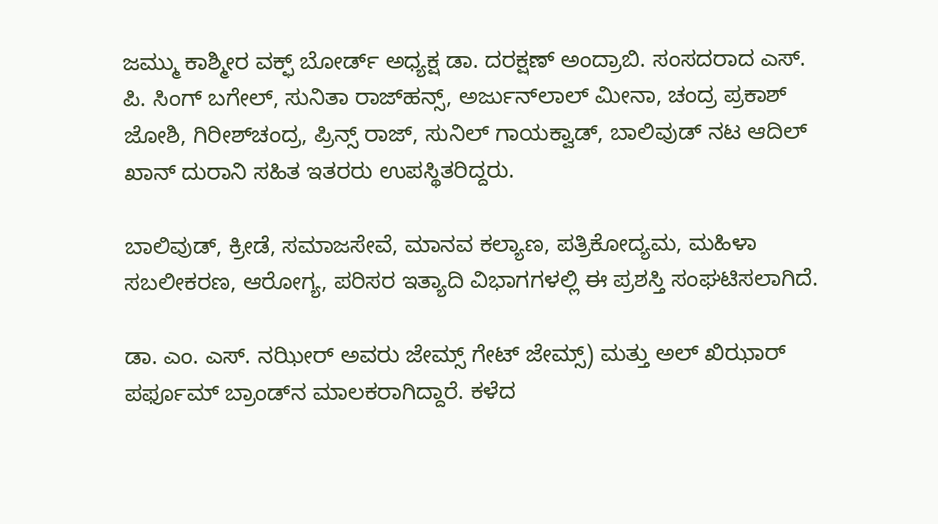ಜಮ್ಮು ಕಾಶ್ಮೀರ ವಕ್ಫ್ ಬೋರ್ಡ್ ಅಧ್ಯಕ್ಷ ಡಾ. ದರಕ್ಷಣ್ ಅಂದ್ರಾಬಿ. ಸಂಸದರಾದ ಎಸ್. ಪಿ. ಸಿಂಗ್ ಬಗೇಲ್, ಸುನಿತಾ ರಾಜ್‌ಹನ್ಸ್, ಅರ್ಜುನ್‌ಲಾಲ್ ಮೀನಾ, ಚಂದ್ರ ಪ್ರಕಾಶ್ ಜೋಶಿ, ಗಿರೀಶ್‌ಚಂದ್ರ, ಪ್ರಿನ್ಸ್ ರಾಜ್, ಸುನಿಲ್ ಗಾಯಕ್ವಾಡ್, ಬಾಲಿವುಡ್ ನಟ ಆದಿಲ್ ಖಾನ್ ದುರಾನಿ ಸಹಿತ ಇತರರು ಉಪಸ್ಥಿತರಿದ್ದರು.

ಬಾಲಿವುಡ್, ಕ್ರೀಡೆ, ಸಮಾಜಸೇವೆ, ಮಾನವ ಕಲ್ಯಾಣ, ಪತ್ರಿಕೋದ್ಯಮ, ಮಹಿಳಾ ಸಬಲೀಕರಣ, ಆರೋಗ್ಯ, ಪರಿಸರ ಇತ್ಯಾದಿ ವಿಭಾಗಗಳಲ್ಲಿ ಈ ಪ್ರಶಸ್ತಿ ಸಂಘಟಿಸಲಾಗಿದೆ.

ಡಾ. ಎಂ. ಎಸ್. ನಝೀರ್ ಅವರು ಜೇಮ್ಸ್ ಗೇಟ್ ಜೇಮ್ಸ್) ಮತ್ತು ಅಲ್ ಖಿಝಾರ್ ಪರ್ಫೂಮ್ ಬ್ರಾಂಡ್‌ನ ಮಾಲಕರಾಗಿದ್ದಾರೆ. ಕಳೆದ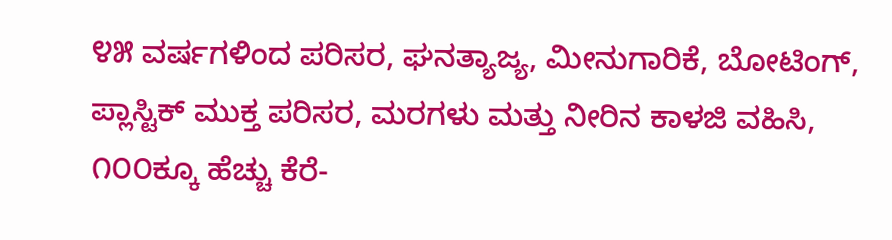೪೫ ವರ್ಷಗಳಿಂದ ಪರಿಸರ, ಘನತ್ಯಾಜ್ಯ, ಮೀನುಗಾರಿಕೆ, ಬೋಟಿಂಗ್, ಪ್ಲಾಸ್ಟಿಕ್ ಮುಕ್ತ ಪರಿಸರ, ಮರಗಳು ಮತ್ತು ನೀರಿನ ಕಾಳಜಿ ವಹಿಸಿ, ೧೦೦ಕ್ಕೂ ಹೆಚ್ಚು ಕೆರೆ-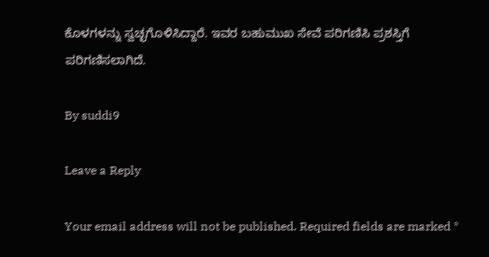ಕೊಳಗಳನ್ನು ಸ್ವಚ್ಛಗೊಳಿಸಿದ್ದಾರೆ. ಇವರ ಬಹುಮುಖ ಸೇವೆ ಪರಿಗಣಿಸಿ ಪ್ರಶಸ್ತಿಗೆ ಪರಿಗಣಿಸಲಾಗಿದೆ.

By suddi9

Leave a Reply

Your email address will not be published. Required fields are marked *